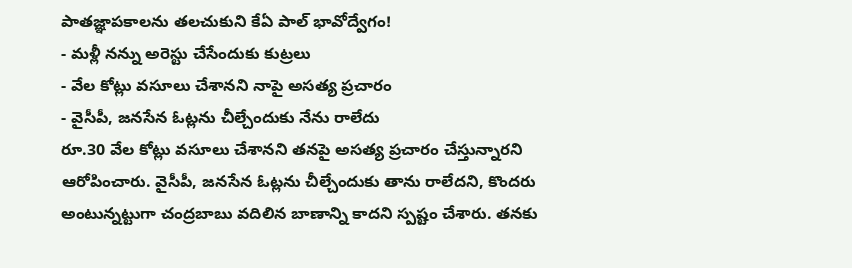పాతజ్ఞాపకాలను తలచుకుని కేఏ పాల్ భావోద్వేగం!
- మళ్లీ నన్ను అరెస్టు చేసేందుకు కుట్రలు
- వేల కోట్లు వసూలు చేశానని నాపై అసత్య ప్రచారం
- వైసీపీ, జనసేన ఓట్లను చీల్చేందుకు నేను రాలేదు
రూ.30 వేల కోట్లు వసూలు చేశానని తనపై అసత్య ప్రచారం చేస్తున్నారని ఆరోపించారు. వైసీపీ, జనసేన ఓట్లను చీల్చేందుకు తాను రాలేదని, కొందరు అంటున్నట్టుగా చంద్రబాబు వదిలిన బాణాన్ని కాదని స్పష్టం చేశారు. తనకు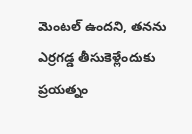మెంటల్ ఉందని, తనను ఎర్రగడ్డ తీసుకెళ్లేందుకు ప్రయత్నం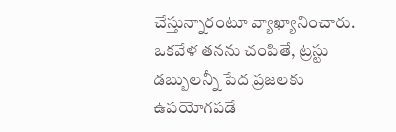చేస్తున్నారంటూ వ్యాఖ్యానించారు. ఒకవేళ తనను చంపితే, ట్రస్టు డబ్బులన్నీ పేద ప్రజలకు ఉపయోగపడే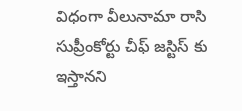విధంగా వీలునామా రాసి సుప్రీంకోర్టు చీఫ్ జస్టిస్ కు ఇస్తానని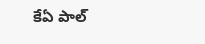కేఏ పాల్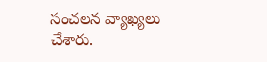సంచలన వ్యాఖ్యలు చేశారు.